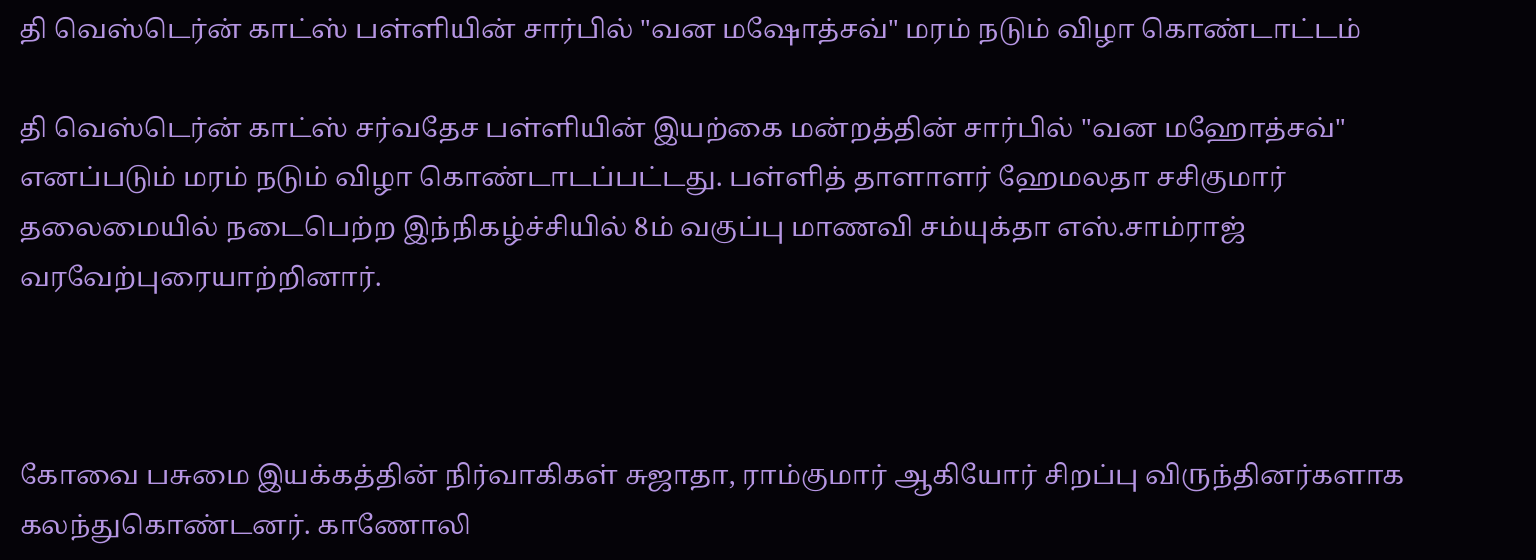தி வெஸ்டெர்ன் காட்ஸ் பள்ளியின் சார்பில் "வன மஷோத்சவ்" மரம் நடும் விழா கொண்டாட்டம்

தி வெஸ்டெர்ன் காட்ஸ் சர்வதேச பள்ளியின் இயற்கை மன்றத்தின் சார்பில் "வன மஹோத்சவ்" எனப்படும் மரம் நடும் விழா கொண்டாடப்பட்டது. பள்ளித் தாளாளர் ஹேமலதா சசிகுமார் தலைமையில் நடைபெற்ற இந்நிகழ்ச்சியில் 8ம் வகுப்பு மாணவி சம்யுக்தா எஸ்.சாம்ராஜ் வரவேற்புரையாற்றினார்.



கோவை பசுமை இயக்கத்தின் நிர்வாகிகள் சுஜாதா, ராம்குமார் ஆகியோர் சிறப்பு விருந்தினர்களாக கலந்துகொண்டனர். காணோலி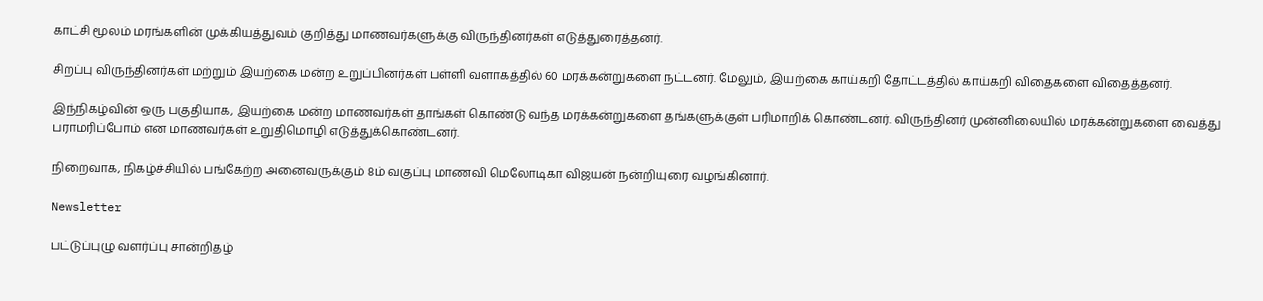காட்சி மூலம் மரங்களின் முக்கியத்துவம் குறித்து மாணவர்களுக்கு விருந்தினர்கள் எடுத்துரைத்தனர்.

சிறப்பு விருந்தினர்கள் மற்றும் இயற்கை மன்ற உறுப்பினர்கள் பள்ளி வளாகத்தில் 60 மரக்கன்றுகளை நட்டனர். மேலும், இயற்கை காய்கறி தோட்டத்தில் காய்கறி விதைகளை விதைத்தனர்.

இந்நிகழ்வின் ஒரு பகுதியாக, இயற்கை மன்ற மாணவர்கள் தாங்கள் கொண்டு வந்த மரக்கன்றுகளை தங்களுக்குள் பரிமாறிக் கொண்டனர். விருந்தினர் முன்னிலையில் மரக்கன்றுகளை வைத்து பராமரிப்போம் என மாணவர்கள் உறுதிமொழி எடுத்துக்கொண்டனர்.

நிறைவாக, நிகழ்ச்சியில் பங்கேற்ற அனைவருக்கும் 8ம் வகுப்பு மாணவி மெலோடிகா விஜயன் நன்றியுரை வழங்கினார்.

Newsletter

பட்டுப்புழு வளர்ப்பு சான்றிதழ்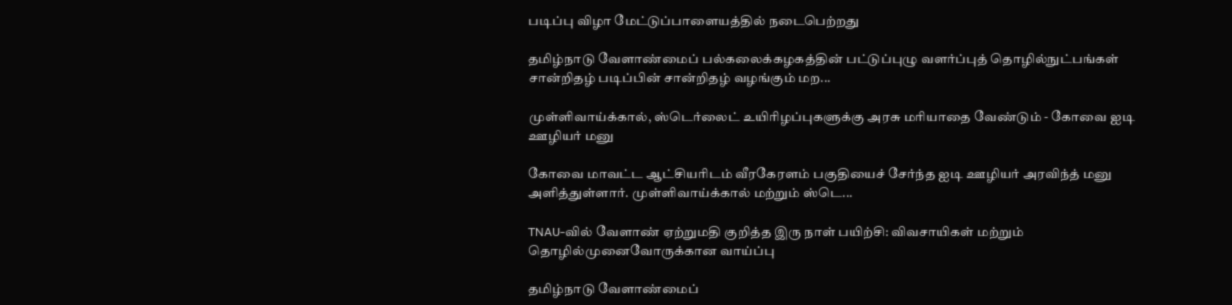படிப்பு விழா மேட்டுப்பாளையத்தில் நடைபெற்றது

தமிழ்நாடு வேளாண்மைப் பல்கலைக்கழகத்தின் பட்டுப்புழு வளர்ப்புத் தொழில்நுட்பங்கள் சான்றிதழ் படிப்பின் சான்றிதழ் வழங்கும் மற...

முள்ளிவாய்க்கால், ஸ்டெர்லைட் உயிரிழப்புகளுக்கு அரசு மரியாதை வேண்டும் - கோவை ஐடி ஊழியர் மனு

கோவை மாவட்ட ஆட்சியரிடம் வீரகேரளம் பகுதியைச் சேர்ந்த ஐடி ஊழியர் அரவிந்த் மனு அளித்துள்ளார். முள்ளிவாய்க்கால் மற்றும் ஸ்டெ...

TNAU-வில் வேளாண் ஏற்றுமதி குறித்த இரு நாள் பயிற்சி: விவசாயிகள் மற்றும் தொழில்முனைவோருக்கான வாய்ப்பு

தமிழ்நாடு வேளாண்மைப்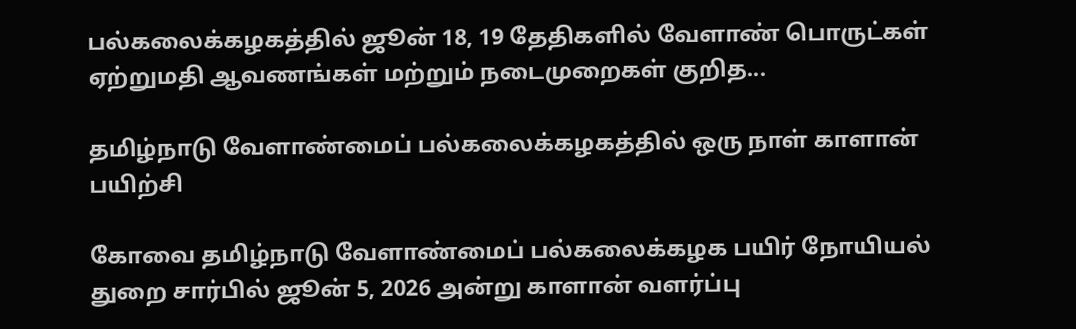பல்கலைக்கழகத்தில் ஜூன் 18, 19 தேதிகளில் வேளாண் பொருட்கள் ஏற்றுமதி ஆவணங்கள் மற்றும் நடைமுறைகள் குறித...

தமிழ்நாடு வேளாண்மைப் பல்கலைக்கழகத்தில் ஒரு நாள் காளான் பயிற்சி

கோவை தமிழ்நாடு வேளாண்மைப் பல்கலைக்கழக பயிர் நோயியல் துறை சார்பில் ஜூன் 5, 2026 அன்று காளான் வளர்ப்பு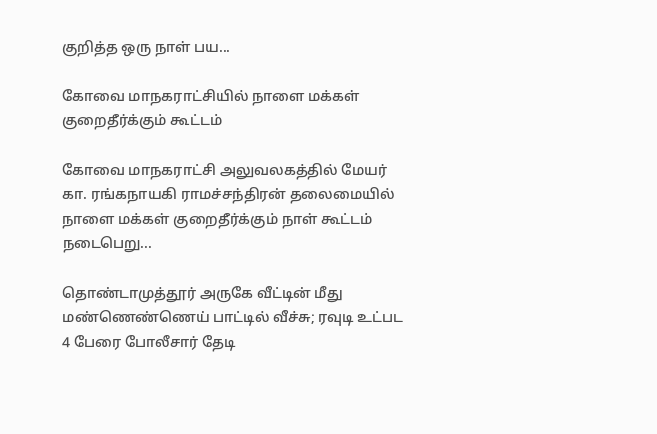குறித்த ஒரு நாள் பய...

கோவை மாநகராட்சியில் நாளை மக்கள் குறைதீர்க்கும் கூட்டம்

கோவை மாநகராட்சி அலுவலகத்தில் மேயர் கா. ரங்கநாயகி ராமச்சந்திரன் தலைமையில் நாளை மக்கள் குறைதீர்க்கும் நாள் கூட்டம் நடைபெறு...

தொண்டாமுத்தூர் அருகே வீட்டின் மீது மண்ணெண்ணெய் பாட்டில் வீச்சு; ரவுடி உட்பட 4 பேரை போலீசார் தேடி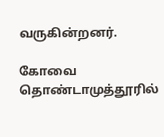வருகின்றனர்.

கோவை தொண்டாமுத்தூரில்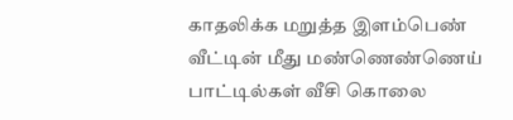காதலிக்க மறுத்த இளம்பெண் வீட்டின் மீது மண்ணெண்ணெய் பாட்டில்கள் வீசி கொலை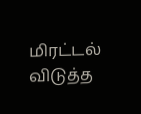மிரட்டல் விடுத்த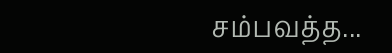சம்பவத்த...